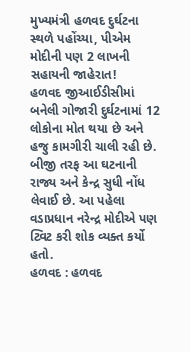મુખ્યમંત્રી હળવદ દુર્ઘટના સ્થળે પહોંચ્યા, પીએમ મોદીની પણ 2 લાખની સહાયની જાહેરાત!
હળવદ જીઆઈડીસીમાં બનેલી ગોજારી દુર્ઘટનામાં 12 લોકોના મોત થયા છે અને હજુ કામગીરી ચાલી રહી છે. બીજી તરફ આ ઘટનાની રાજ્ય અને કેન્દ્ર સુધી નોંધ લેવાઈ છે. આ પહેલા વડાપ્રધાન નરેન્દ્ર મોદીએ પણ ટ્વિટ કરી શોક વ્યક્ત કર્યો હતો.
હળવદ : હળવદ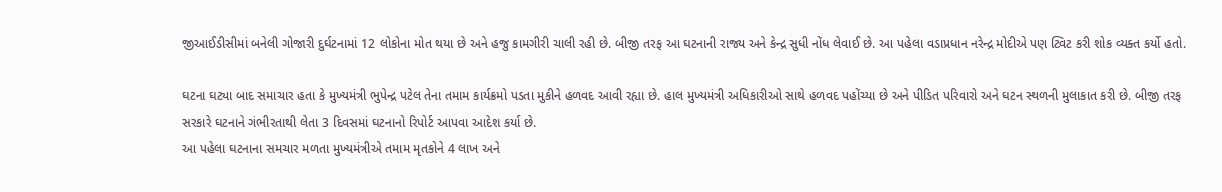જીઆઈડીસીમાં બનેલી ગોજારી દુર્ઘટનામાં 12 લોકોના મોત થયા છે અને હજુ કામગીરી ચાલી રહી છે. બીજી તરફ આ ઘટનાની રાજ્ય અને કેન્દ્ર સુધી નોંધ લેવાઈ છે. આ પહેલા વડાપ્રધાન નરેન્દ્ર મોદીએ પણ ટ્વિટ કરી શોક વ્યક્ત કર્યો હતો.

ઘટના ઘટ્યા બાદ સમાચાર હતા કે મુખ્યમંત્રી ભુપેન્દ્ર પટેલ તેના તમામ કાર્યક્રમો પડતા મુકીને હળવદ આવી રહ્યા છે. હાલ મુખ્યમંત્રી અધિકારીઓ સાથે હળવદ પહોંચ્યા છે અને પીડિત પરિવારો અને ઘટન સ્થળની મુલાકાત કરી છે. બીજી તરફ સરકારે ઘટનાને ગંભીરતાથી લેતા 3 દિવસમાં ઘટનાનો રિપોર્ટ આપવા આદેશ કર્યા છે.
આ પહેલા ઘટનાના સમચાર મળતા મુખ્યમંત્રીએ તમામ મૃતકોને 4 લાખ અને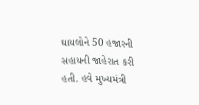ઘાયલોને 50 હજારની સહાયની જાહેરાત કરી હતી. હવે મુખ્યમંત્રી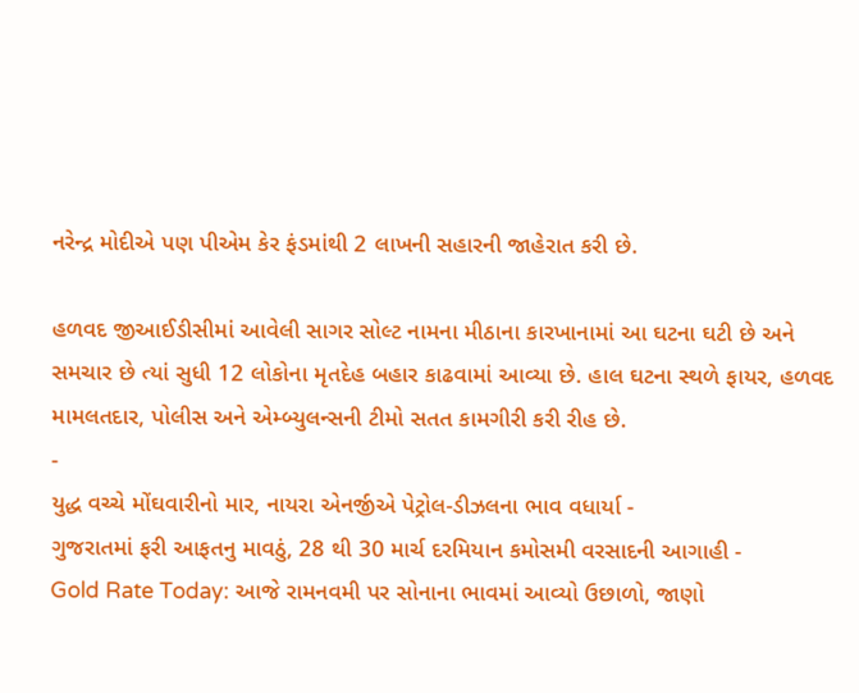નરેન્દ્ર મોદીએ પણ પીએમ કેર ફંડમાંથી 2 લાખની સહારની જાહેરાત કરી છે.

હળવદ જીઆઈડીસીમાં આવેલી સાગર સોલ્ટ નામના મીઠાના કારખાનામાં આ ઘટના ઘટી છે અને સમચાર છે ત્યાં સુધી 12 લોકોના મૃતદેહ બહાર કાઢવામાં આવ્યા છે. હાલ ઘટના સ્થળે ફાયર, હળવદ મામલતદાર, પોલીસ અને એમ્બ્યુલન્સની ટીમો સતત કામગીરી કરી રીહ છે.
-
યુદ્ધ વચ્ચે મોંઘવારીનો માર, નાયરા એનર્જીએ પેટ્રોલ-ડીઝલના ભાવ વધાર્યા -
ગુજરાતમાં ફરી આફતનુ માવઠું, 28 થી 30 માર્ચ દરમિયાન કમોસમી વરસાદની આગાહી -
Gold Rate Today: આજે રામનવમી પર સોનાના ભાવમાં આવ્યો ઉછાળો, જાણો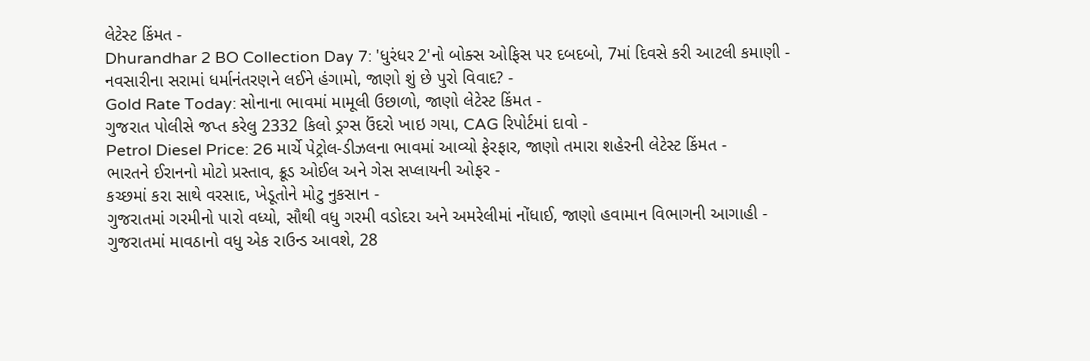લેટેસ્ટ કિંમત -
Dhurandhar 2 BO Collection Day 7: 'ધુરંધર 2'નો બોક્સ ઓફિસ પર દબદબો, 7માં દિવસે કરી આટલી કમાણી -
નવસારીના સરામાં ધર્માનંતરણને લઈને હંગામો, જાણો શું છે પુરો વિવાદ? -
Gold Rate Today: સોનાના ભાવમાં મામૂલી ઉછાળો, જાણો લેટેસ્ટ કિંમત -
ગુજરાત પોલીસે જપ્ત કરેલુ 2332 કિલો ડ્રગ્સ ઉંદરો ખાઇ ગયા, CAG રિપોર્ટમાં દાવો -
Petrol Diesel Price: 26 માર્ચે પેટ્રોલ-ડીઝલના ભાવમાં આવ્યો ફેરફાર, જાણો તમારા શહેરની લેટેસ્ટ કિંમત -
ભારતને ઈરાનનો મોટો પ્રસ્તાવ, ક્રૂડ ઓઈલ અને ગેસ સપ્લાયની ઓફર -
કચ્છમાં કરા સાથે વરસાદ, ખેડૂતોને મોટુ નુકસાન -
ગુજરાતમાં ગરમીનો પારો વધ્યો, સૌથી વધુ ગરમી વડોદરા અને અમરેલીમાં નોંધાઈ, જાણો હવામાન વિભાગની આગાહી -
ગુજરાતમાં માવઠાનો વધુ એક રાઉન્ડ આવશે, 28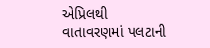એપ્રિલથી વાતાવરણમાં પલટાની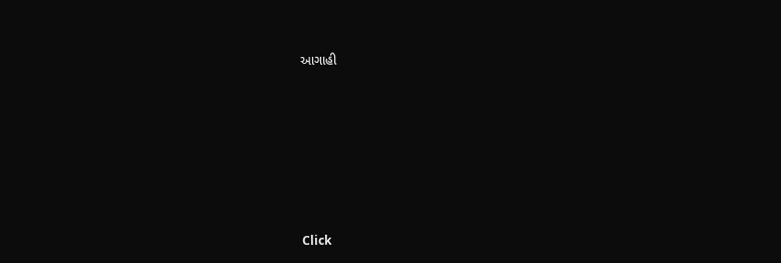આગાહી










Click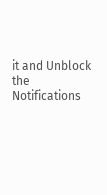it and Unblock the Notifications